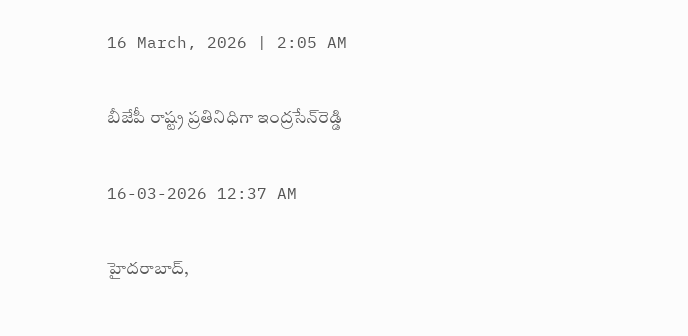16 March, 2026 | 2:05 AM

బీజేపీ రాష్ట్ర ప్రతినిధిగా ఇంద్రసేన్‌రెడ్డి

16-03-2026 12:37 AM

హైదరాబాద్,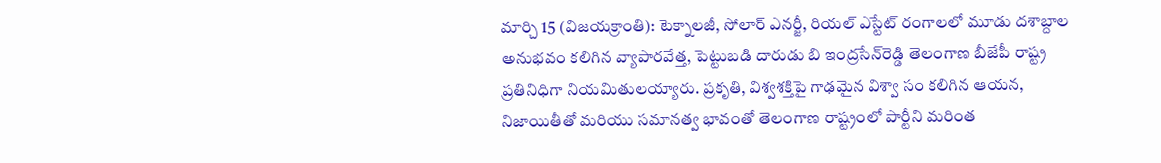మార్చి 15 (విజయక్రాంతి): టెక్నాలజీ, సోలార్ ఎనర్జీ, రియల్ ఎస్టేట్ రంగాలలో మూడు దశాబ్దాల అనుభవం కలిగిన వ్యాపారవేత్త, పెట్టుబడి దారుడు బి ఇంద్రసేన్‌రెడ్డి తెలంగాణ బీజేపీ రాష్ట్ర ప్రతినిధిగా నియమితులయ్యారు. ప్రకృతి, విశ్వశక్తిపై గాఢమైన విశ్వా సం కలిగిన ఆయన, నిజాయితీతో మరియు సమానత్వ భావంతో తెలంగాణ రాష్ట్రంలో పార్టీని మరింత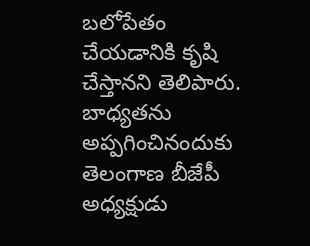బలోపేతం చేయడానికి కృషి చేస్తానని తెలిపారు. బాధ్యతను అప్పగించినందుకు తెలంగాణ బీజేపీ అధ్యక్షుడు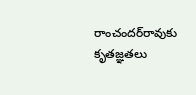రాంచందర్‌రావుకు కృతజ్ఞతలు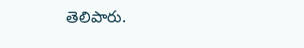తెలిపారు.